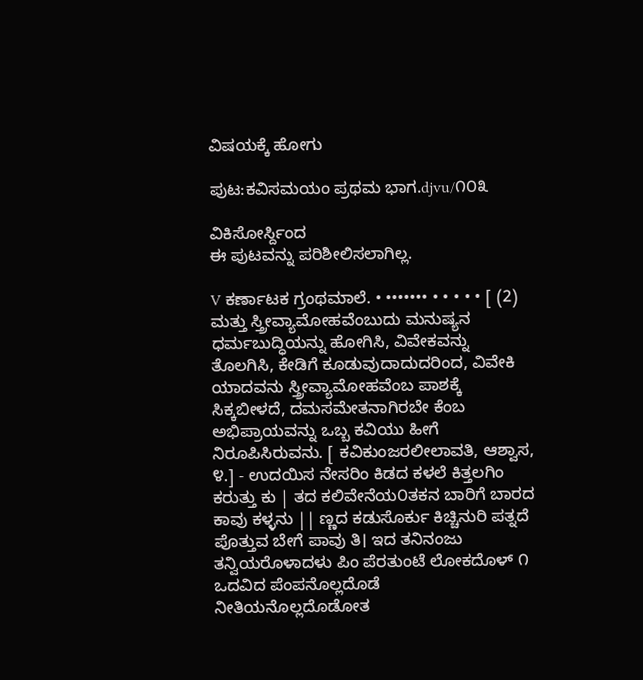ವಿಷಯಕ್ಕೆ ಹೋಗು

ಪುಟ:ಕವಿಸಮಯಂ ಪ್ರಥಮ ಭಾಗ.djvu/೧೦೩

ವಿಕಿಸೋರ್ಸ್ದಿಂದ
ಈ ಪುಟವನ್ನು ಪರಿಶೀಲಿಸಲಾಗಿಲ್ಲ.

V ಕರ್ಣಾಟಕ ಗ್ರಂಥಮಾಲೆ. • ••••••• • • • • • [ (2) ಮತ್ತು ಸ್ತ್ರೀವ್ಯಾಮೋಹವೆಂಬುದು ಮನುಷ್ಯನ ಧರ್ಮಬುದ್ಧಿಯನ್ನು ಹೋಗಿಸಿ, ವಿವೇಕವನ್ನು ತೊಲಗಿಸಿ, ಕೇಡಿಗೆ ಕೂಡುವುದಾದುದರಿಂದ, ವಿವೇಕಿ ಯಾದವನು ಸ್ತ್ರೀವ್ಯಾಮೋಹವೆಂಬ ಪಾಶಕ್ಕೆ ಸಿಕ್ಕಬೀಳದೆ, ದಮಸಮೇತನಾಗಿರಬೇ ಕೆಂಬ ಅಭಿಪ್ರಾಯವನ್ನು ಒಬ್ಬ ಕವಿಯು ಹೀಗೆ ನಿರೂಪಿಸಿರುವನು. [ ಕವಿಕುಂಜರಲೀಲಾವತಿ, ಆಶ್ವಾಸ, ೪.] - ಉದಯಿಸ ನೇಸರಿಂ ಕಿಡದ ಕಳಲೆ ಕಿತ್ತಲಗಿಂ ಕರುತ್ತು ಕು | ತದ ಕಲಿವೇನೆಯ೦ತಕನ ಬಾರಿಗೆ ಬಾರದ ಕಾವು ಕಳ್ಳನು || ಣ್ಣದ ಕಡುಸೊರ್ಕು ಕಿಚ್ಚಿನುರಿ ಪತ್ನದೆ ಪೊತ್ತುವ ಬೇಗೆ ಪಾವು ತಿ। ಇದ ತನಿನಂಜು ತನ್ವಿಯರೊಳಾದಳು ಪಿಂ ಪೆರತುಂಟೆ ಲೋಕದೊಳ್ ೧ ಒದವಿದ ಪೆಂಪನೊಲ್ಲದೊಡೆ ನೀತಿಯನೊಲ್ಲದೊಡೋತ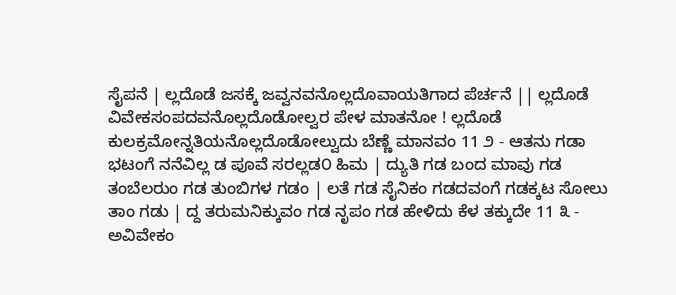ಸೈಪನೆ | ಲ್ಲದೊಡೆ ಜಸಕ್ಕೆ ಜವ್ವನವನೊಲ್ಲದೊವಾಯತಿಗಾದ ಪೆರ್ಚನೆ || ಲ್ಲದೊಡೆ ವಿವೇಕಸಂಪದವನೊಲ್ಲದೊಡೋಲ್ವರ ಪೇಳ ಮಾತನೋ ! ಲ್ಲದೊಡೆ ಕುಲಕ್ರಮೋನ್ನತಿಯನೊಲ್ಲದೊಡೋಲ್ವುದು ಬೆಣ್ಣೆ ಮಾನವಂ 11 ೨ - ಆತನು ಗಡಾ ಭಟಂಗೆ ನನೆವಿಲ್ಲ ಡ ಪೂವೆ ಸರಲ್ಲಡ೦ ಹಿಮ | ದ್ಯುತಿ ಗಡ ಬಂದ ಮಾವು ಗಡ ತಂಬೆಲರುಂ ಗಡ ತುಂಬಿಗಳ ಗಡಂ | ಲತೆ ಗಡ ಸೈನಿಕಂ ಗಡದವಂಗೆ ಗಡಕ್ಕಟ ಸೋಲು ತಾಂ ಗಡು | ದ್ದ ತರುಮನಿಕ್ಕುವಂ ಗಡ ನೃಪಂ ಗಡ ಹೇಳಿದು ಕೆಳ ತಕ್ಕುದೇ 11 ೩ - ಅವಿವೇಕಂ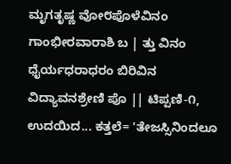ಮೃಗತೃಷ್ಣ ವೋ೮ಪೊಳೆವಿನಂ ಗಾಂಭೀರವಾರಾಶಿ ಬ | ತ್ತು ವಿನಂ ಧೈರ್ಯಧರಾಧರಂ ಬಿರಿವಿನ ವಿದ್ಯಾವನಶ್ರೇಣಿ ಪೊ || ಟಿಪ್ಪಣಿ-೧, ಉದಯಿದ... ಕತ್ತಲೆ= 'ತೇಜಸ್ಸಿನಿಂದಲೂ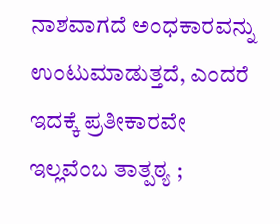ನಾಶವಾಗದೆ ಅಂಧಕಾರವನ್ನು ಉಂಟುಮಾಡುತ್ತದೆ, ಎಂದರೆ ಇದಕ್ಕೆ ಪ್ರತೀಕಾರವೇ ಇಲ್ಲವೆಂಬ ತಾತ್ಪಠ್ಯ ;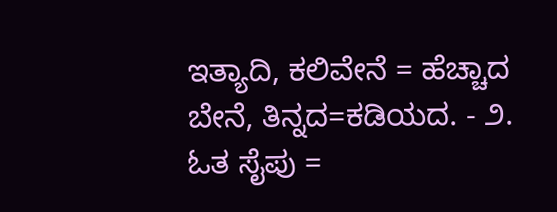ಇತ್ಯಾದಿ, ಕಲಿವೇನೆ = ಹೆಚ್ಚಾದ ಬೇನೆ, ತಿನ್ನದ=ಕಡಿಯದ. - ೨. ಓತ ಸೈಪು =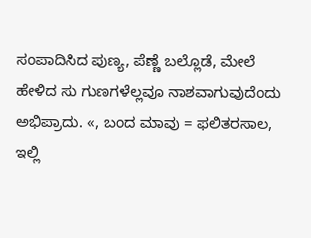ಸಂಪಾದಿಸಿದ ಪುಣ್ಯ, ಪೆಣ್ಣೆ ಬಲ್ಲೊಡೆ, ಮೇಲೆ ಹೇಳಿದ ಸು ಗುಣಗಳೆಲ್ಲವೂ ನಾಶವಾಗುವುದೆಂದು ಅಭಿಪ್ರಾದು. «, ಬಂದ ಮಾವು = ಫಲಿತರಸಾಲ, ಇಲ್ಲಿ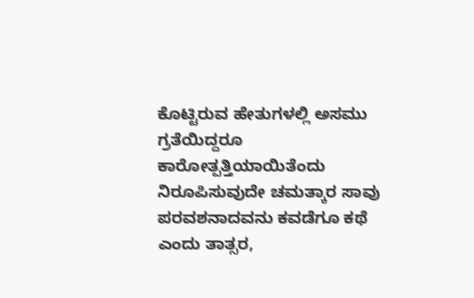ಕೊಟ್ಟಿರುವ ಹೇತುಗಳಲ್ಲಿ ಅಸಮು ಗ್ರತೆಯಿದ್ದರೂ ಕಾರೋತ್ಪತ್ತಿಯಾಯಿತೆಂದು ನಿರೂಪಿಸುವುದೇ ಚಮತ್ಕಾರ ಸಾವು ಪರವಶನಾದವನು ಕವಡೆಗೂ ಕಥೆ ಎಂದು ತಾತ್ಸರ,